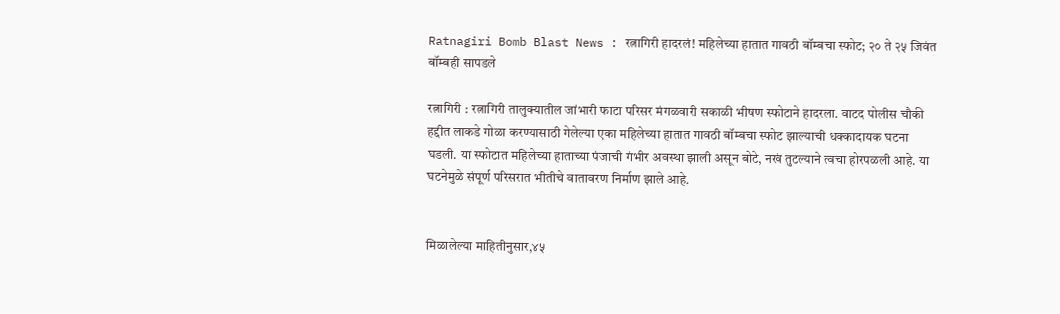Ratnagiri Bomb Blast News : रत्नागिरी हादरलं! महिलेच्या हातात गावठी बॉम्बचा स्फोट; २० ते २५ जिवंत बॉम्बही सापडले

रत्नागिरी : रत्नागिरी तालुक्यातील जांभारी फाटा परिसर मंगळवारी सकाळी भीषण स्फोटाने हादरला. वाटद पोलीस चौकी हद्दीत लाकडे गोळा करण्यासाठी गेलेल्या एका महिलेच्या हातात गावठी बॉम्बचा स्फोट झाल्याची धक्कादायक घटना घडली. या स्फोटात महिलेच्या हाताच्या पंजाची गंभीर अवस्था झाली असून बोटे, नखं तुटल्याने त्वचा होरपळली आहे. या घटनेमुळे संपूर्ण परिसरात भीतीचे वातावरण निर्माण झाले आहे.


मिळालेल्या माहितीनुसार,४५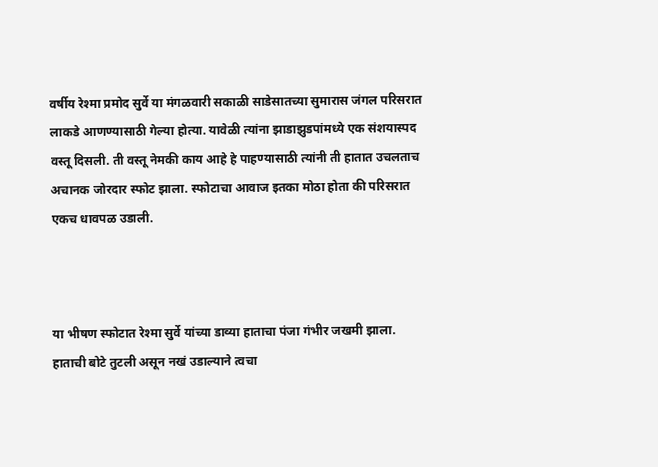वर्षीय रेश्मा प्रमोद सुर्वे या मंगळवारी सकाळी साडेसातच्या सुमारास जंगल परिसरात लाकडे आणण्यासाठी गेल्या होत्या. यावेळी त्यांना झाडाझुडपांमध्ये एक संशयास्पद वस्तू दिसली. ती वस्तू नेमकी काय आहे हे पाहण्यासाठी त्यांनी ती हातात उचलताच अचानक जोरदार स्फोट झाला. स्फोटाचा आवाज इतका मोठा होता की परिसरात एकच धावपळ उडाली.



या भीषण स्फोटात रेश्मा सुर्वे यांच्या डाव्या हाताचा पंजा गंभीर जखमी झाला. हाताची बोटे तुटली असून नखं उडाल्याने त्वचा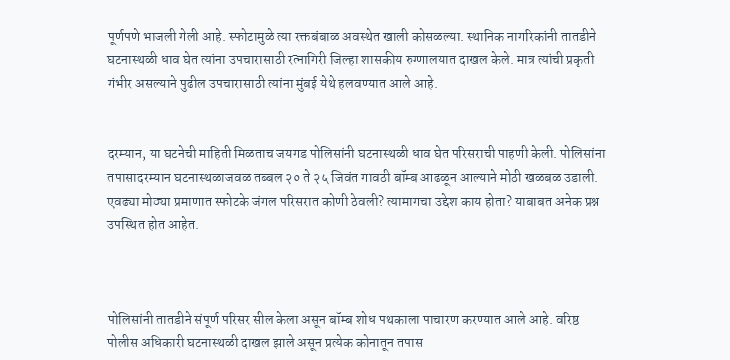पूर्णपणे भाजली गेली आहे. स्फोटामुळे त्या रक्तबंबाळ अवस्थेत खाली कोसळल्या. स्थानिक नागरिकांनी तातडीने घटनास्थळी धाव घेत त्यांना उपचारासाठी रत्नागिरी जिल्हा शासकीय रुग्णालयात दाखल केले. मात्र त्यांची प्रकृती गंभीर असल्याने पुढील उपचारासाठी त्यांना मुंबई येथे हलवण्यात आले आहे.


दरम्यान, या घटनेची माहिती मिळताच जयगड पोलिसांनी घटनास्थळी धाव घेत परिसराची पाहणी केली. पोलिसांना तपासादरम्यान घटनास्थळाजवळ तब्बल २० ते २५ जिवंत गावठी बॉम्ब आढळून आल्याने मोठी खळबळ उडाली. एवढ्या मोठ्या प्रमाणात स्फोटके जंगल परिसरात कोणी ठेवली? त्यामागचा उद्देश काय होता? याबाबत अनेक प्रश्न उपस्थित होत आहेत.



पोलिसांनी तातडीने संपूर्ण परिसर सील केला असून बॉम्ब शोध पथकाला पाचारण करण्यात आले आहे. वरिष्ठ पोलीस अधिकारी घटनास्थळी दाखल झाले असून प्रत्येक कोनातून तपास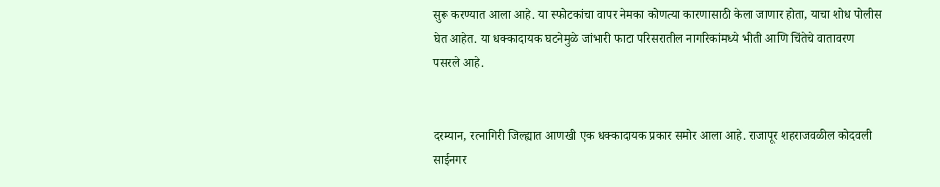सुरू करण्यात आला आहे. या स्फोटकांचा वापर नेमका कोणत्या कारणासाठी केला जाणार होता, याचा शोध पोलीस घेत आहेत. या धक्कादायक घटनेमुळे जांभारी फाटा परिसरातील नागरिकांमध्ये भीती आणि चिंतेचे वातावरण पसरले आहे.


दरम्यान, रत्नागिरी जिल्ह्यात आणखी एक धक्कादायक प्रकार समोर आला आहे. राजापूर शहराजवळील कोदवली साईनगर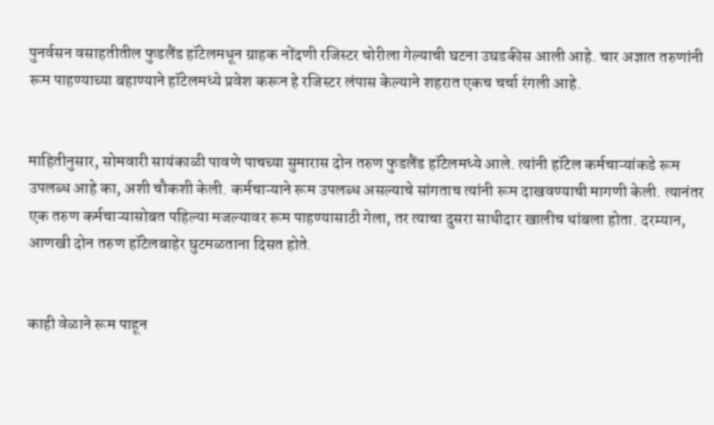पुनर्वसन वसाहतीतील फुडलैंड हॉटेलमधून ग्राहक नोंदणी रजिस्टर चोरीला गेल्याची घटना उघडकीस आली आहे. चार अज्ञात तरुणांनी रूम पाहण्याच्या बहाण्याने हॉटेलमध्ये प्रवेश करून हे रजिस्टर लंपास केल्याने शहरात एकच चर्चा रंगली आहे.


माहितीनुसार, सोमवारी सायंकाळी पावणे पाचच्या सुमारास दोन तरुण फुडलैंड हॉटेलमध्ये आले. त्यांनी हॉटेल कर्मचाऱ्यांकडे रूम उपलब्ध आहे का, अशी चौकशी केली. कर्मचाऱ्याने रूम उपलब्ध असल्याचे सांगताच त्यांनी रूम दाखवण्याची मागणी केली. त्यानंतर एक तरुण कर्मचाऱ्यासोबत पहिल्या मजल्यावर रूम पाहण्यासाठी गेला, तर त्याचा दुसरा साथीदार खालीच थांबला होता. दरम्यान, आणखी दोन तरुण हॉटेलबाहेर घुटमळताना दिसत होते.


काही वेळाने रूम पाहून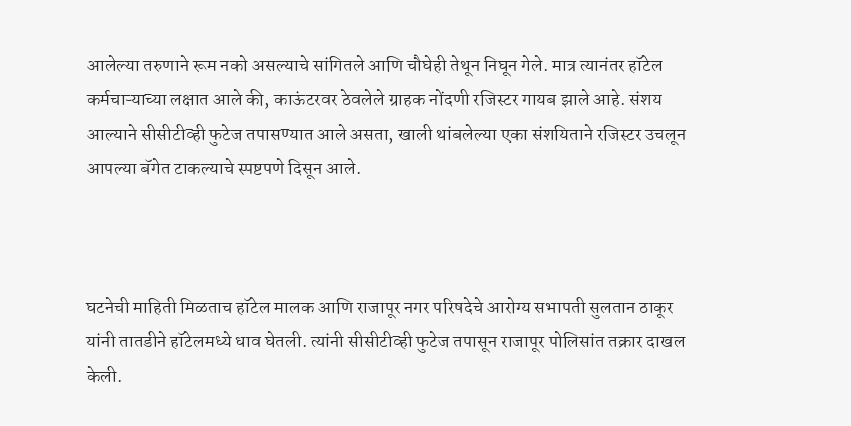आलेल्या तरुणाने रूम नको असल्याचे सांगितले आणि चौघेही तेथून निघून गेले. मात्र त्यानंतर हॉटेल कर्मचाऱ्याच्या लक्षात आले की, काऊंटरवर ठेवलेले ग्राहक नोंदणी रजिस्टर गायब झाले आहे. संशय आल्याने सीसीटीव्ही फुटेज तपासण्यात आले असता, खाली थांबलेल्या एका संशयिताने रजिस्टर उचलून आपल्या बॅगेत टाकल्याचे स्पष्टपणे दिसून आले.



घटनेची माहिती मिळताच हॉटेल मालक आणि राजापूर नगर परिषदेचे आरोग्य सभापती सुलतान ठाकूर यांनी तातडीने हॉटेलमध्ये धाव घेतली. त्यांनी सीसीटीव्ही फुटेज तपासून राजापूर पोलिसांत तक्रार दाखल केली.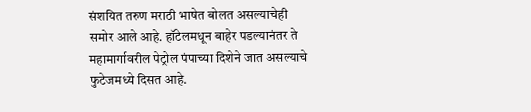संशयित तरुण मराठी भाषेत बोलत असल्याचेही समोर आले आहे. हॉटेलमधून बाहेर पडल्यानंतर ते महामार्गावरील पेट्रोल पंपाच्या दिशेने जात असल्याचे फुटेजमध्ये दिसत आहे.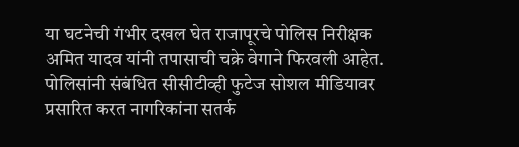या घटनेची गंभीर दखल घेत राजापूरचे पोलिस निरीक्षक अमित यादव यांनी तपासाची चक्रे वेगाने फिरवली आहेत. पोलिसांनी संबंधित सीसीटीव्ही फुटेज सोशल मीडियावर प्रसारित करत नागरिकांना सतर्क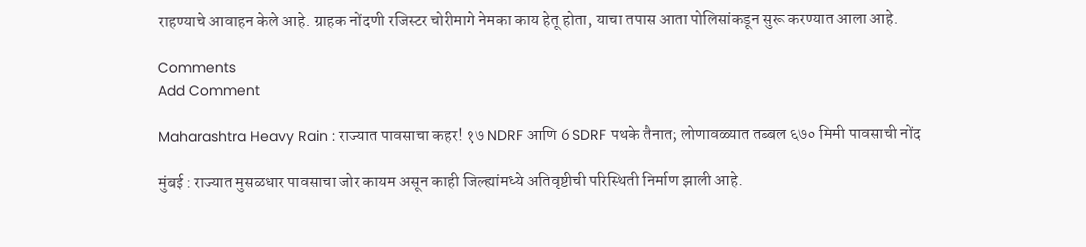राहण्याचे आवाहन केले आहे. ग्राहक नोंदणी रजिस्टर चोरीमागे नेमका काय हेतू होता, याचा तपास आता पोलिसांकडून सुरू करण्यात आला आहे.

Comments
Add Comment

Maharashtra Heavy Rain : राज्यात पावसाचा कहर! १७ NDRF आणि 6 SDRF पथके तैनात; लोणावळ्यात तब्बल ६७० मिमी पावसाची नोंद

मुंबई : राज्यात मुसळधार पावसाचा जोर कायम असून काही जिल्ह्यांमध्ये अतिवृष्टीची परिस्थिती निर्माण झाली आहे.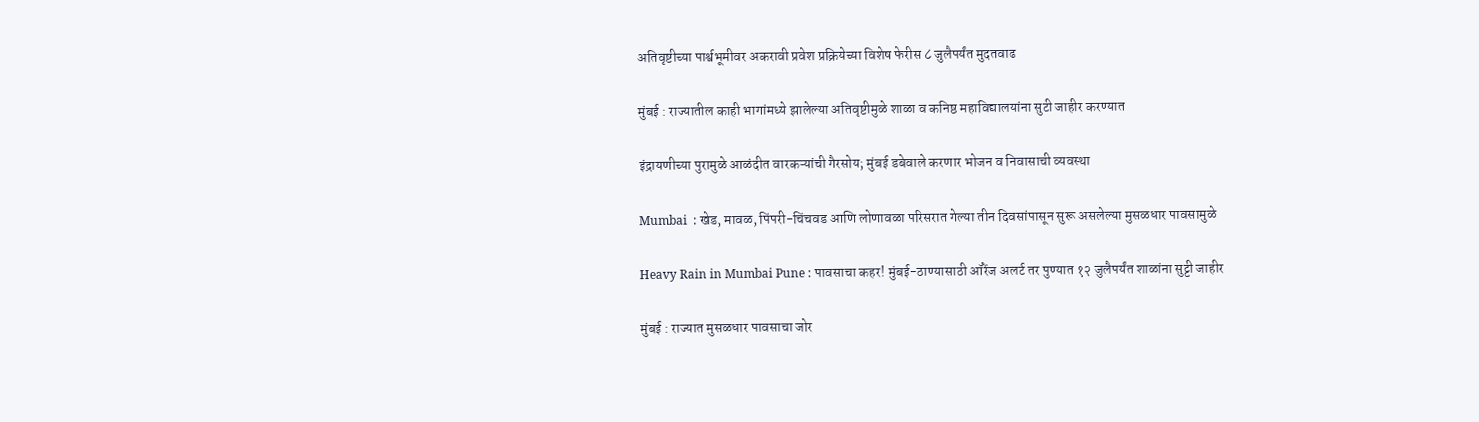अतिवृष्टीच्या पार्श्वभूमीवर अकरावी प्रवेश प्रक्रियेच्या विशेष फेरीस ८ जुलैपर्यंत मुदतवाढ

मुंबई : राज्यातील काही भागांमध्ये झालेल्या अतिवृष्टीमुळे शाळा व कनिष्ठ महाविद्यालयांना सुटी जाहीर करण्यात

इंद्रायणीच्या पुरामुळे आळंदीत वारकऱ्यांची गैरसोय; मुंबई डबेवाले करणार भोजन व निवासाची व्यवस्था

Mumbai  : खेड, मावळ, पिंपरी-चिंचवड आणि लोणावळा परिसरात गेल्या तीन दिवसांपासून सुरू असलेल्या मुसळधार पावसामुळे

Heavy Rain in Mumbai Pune : पावसाचा कहर! मुंबई-ठाण्यासाठी ऑरेंज अलर्ट तर पुण्यात १२ जुलैपर्यंत शाळांना सुट्टी जाहीर

मुंबई : राज्यात मुसळधार पावसाचा जोर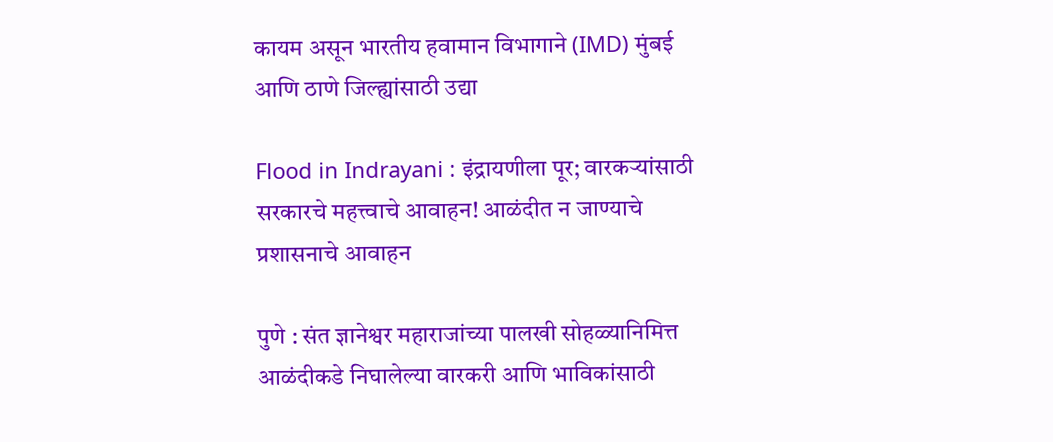कायम असून भारतीय हवामान विभागाने (IMD) मुंबई आणि ठाणे जिल्ह्यांसाठी उद्या

Flood in Indrayani : इंद्रायणीला पूर; वारकऱ्यांसाठी सरकारचे महत्त्वाचे आवाहन! आळंदीत न जाण्याचे प्रशासनाचे आवाहन

पुणे : संत ज्ञानेश्वर महाराजांच्या पालखी सोहळ्यानिमित्त आळंदीकडे निघालेल्या वारकरी आणि भाविकांसाठी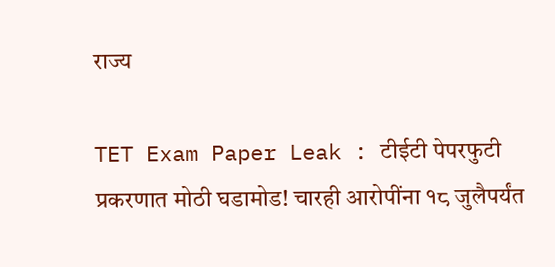राज्य

TET Exam Paper Leak : टीईटी पेपरफुटी प्रकरणात मोठी घडामोड! चारही आरोपींना १८ जुलैपर्यंत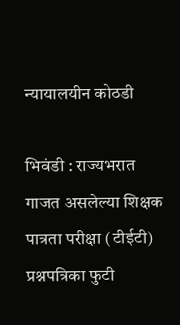न्यायालयीन कोठडी

भिवंडी : राज्यभरात गाजत असलेल्या शिक्षक पात्रता परीक्षा (टीईटी) प्रश्नपत्रिका फुटी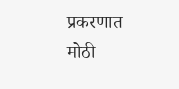प्रकरणात मोठी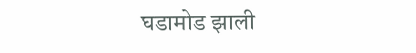घडामोड झाली